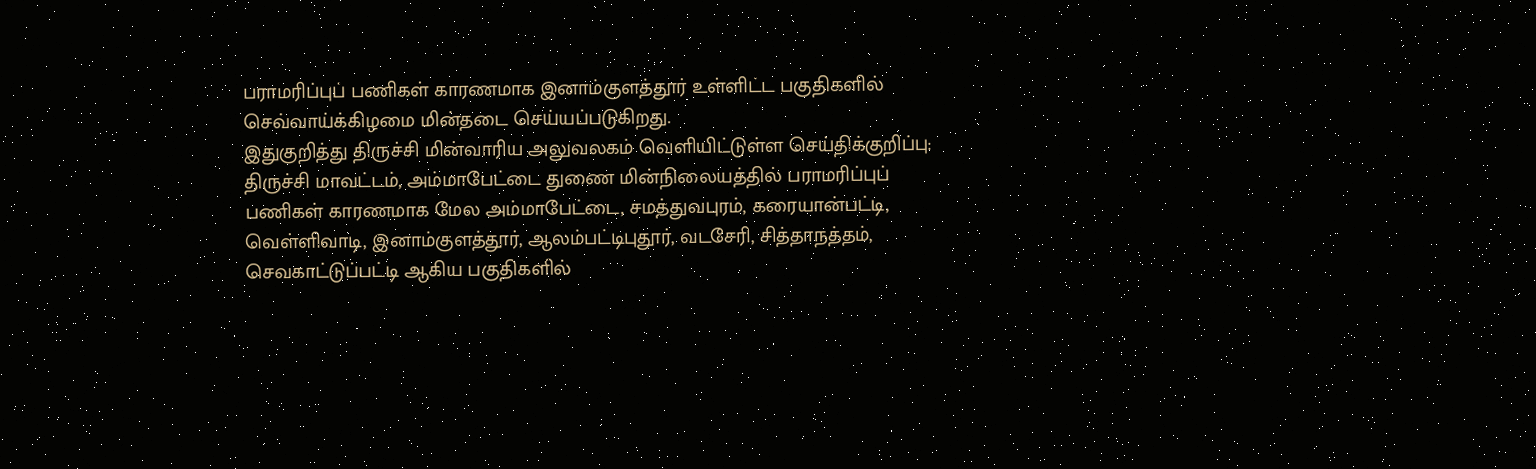பராமரிப்புப் பணிகள் காரணமாக இனாம்குளத்தூர் உள்ளிட்ட பகுதிகளில் செவ்வாய்க்கிழமை மின்தடை செய்யப்படுகிறது.
இதுகுறித்து திருச்சி மின்வாரிய அலுவலகம் வெளியிட்டுள்ள செய்திக்குறிப்பு:
திருச்சி மாவட்டம், அம்மாபேட்டை துணை மின்நிலையத்தில் பராமரிப்புப் பணிகள் காரணமாக மேல அம்மாபேட்டை, சமத்துவபுரம், கரையான்பட்டி, வெள்ளிவாடி, இனாம்குளத்தூர், ஆலம்பட்டிபுதூர், வடசேரி, சித்தாநத்தம், செவகாட்டுப்பட்டி ஆகிய பகுதிகளில்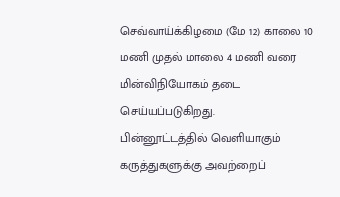செவ்வாய்க்கிழமை (மே 12) காலை 10 மணி முதல் மாலை 4 மணி வரை மின்விநியோகம் தடை செய்யப்படுகிறது.
பின்னூட்டத்தில் வெளியாகும் கருத்துகளுக்கு அவற்றைப்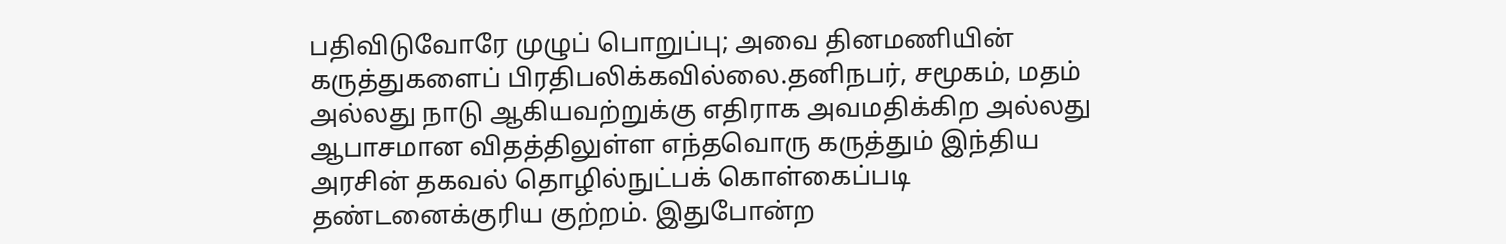பதிவிடுவோரே முழுப் பொறுப்பு; அவை தினமணியின் கருத்துகளைப் பிரதிபலிக்கவில்லை.தனிநபர், சமூகம், மதம் அல்லது நாடு ஆகியவற்றுக்கு எதிராக அவமதிக்கிற அல்லது ஆபாசமான விதத்திலுள்ள எந்தவொரு கருத்தும் இந்திய அரசின் தகவல் தொழில்நுட்பக் கொள்கைப்படி தண்டனைக்குரிய குற்றம். இதுபோன்ற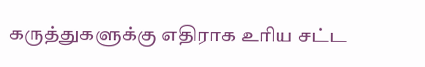கருத்துகளுக்கு எதிராக உரிய சட்ட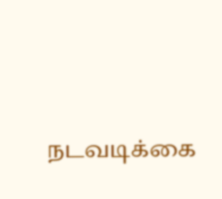நடவடிக்கை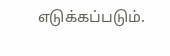எடுக்கப்படும்.